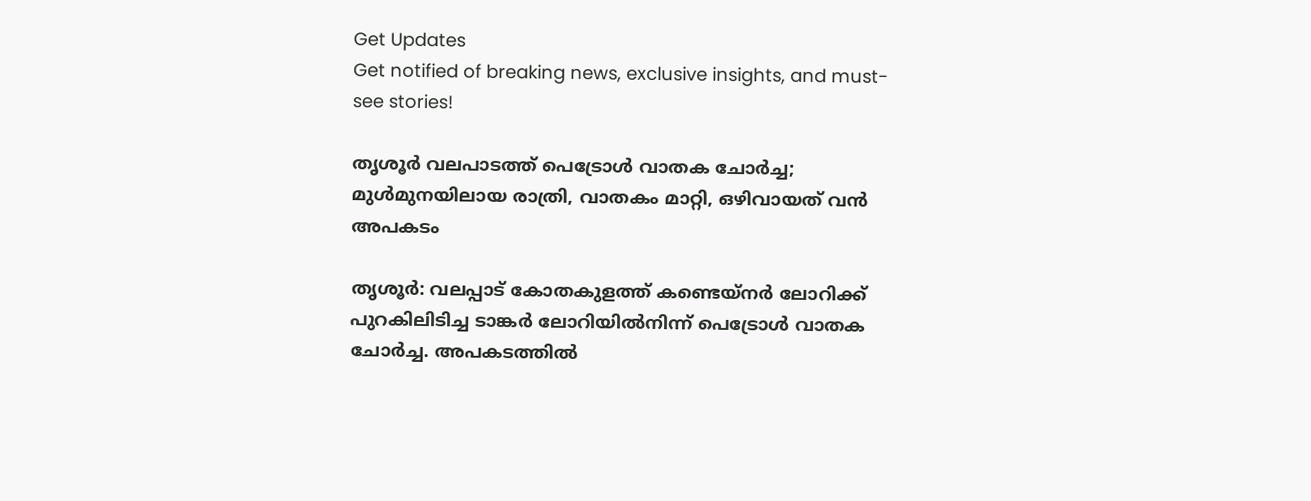Get Updates
Get notified of breaking news, exclusive insights, and must-see stories!

തൃശൂര്‍ വലപാടത്ത് പെട്രോൾ വാതക ചോർച്ച; മുള്‍മുനയിലായ രാത്രി, വാതകം മാറ്റി, ഒഴിവായത് വൻ അപകടം

തൃശൂര്‍: വലപ്പാട് കോതകുളത്ത് കണ്ടെയ്‌നര്‍ ലോറിക്ക് പുറകിലിടിച്ച ടാങ്കര്‍ ലോറിയില്‍നിന്ന് പെട്രോള്‍ വാതക ചോര്‍ച്ച. അപകടത്തില്‍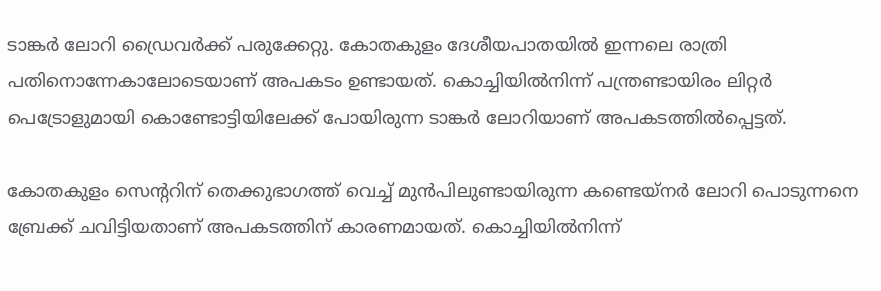ടാങ്കര്‍ ലോറി ഡ്രൈവര്‍ക്ക് പരുക്കേറ്റു. കോതകുളം ദേശീയപാതയില്‍ ഇന്നലെ രാത്രി പതിനൊന്നേകാലോടെയാണ് അപകടം ഉണ്ടായത്. കൊച്ചിയില്‍നിന്ന് പന്ത്രണ്ടായിരം ലിറ്റര്‍ പെട്രോളുമായി കൊണ്ടോട്ടിയിലേക്ക് പോയിരുന്ന ടാങ്കര്‍ ലോറിയാണ് അപകടത്തില്‍പ്പെട്ടത്.

കോതകുളം സെന്ററിന് തെക്കുഭാഗത്ത് വെച്ച് മുന്‍പിലുണ്ടായിരുന്ന കണ്ടെയ്‌നര്‍ ലോറി പൊടുന്നനെ ബ്രേക്ക് ചവിട്ടിയതാണ് അപകടത്തിന് കാരണമായത്. കൊച്ചിയില്‍നിന്ന്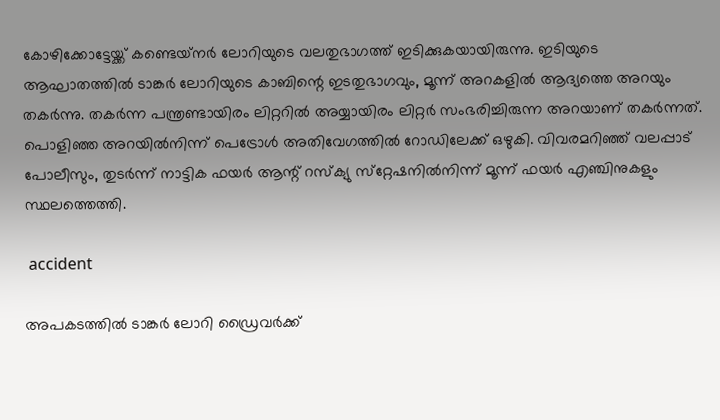കോഴിക്കോട്ടേയ്ക്ക് കണ്ടെയ്‌നര്‍ ലോറിയുടെ വലതുഭാഗത്ത് ഇടിക്കുകയായിരുന്നു. ഇടിയുടെ ആഘാതത്തില്‍ ടാങ്കര്‍ ലോറിയുടെ കാബിന്റെ ഇടതുഭാഗവും, മൂന്ന് അറകളില്‍ ആദ്യത്തെ അറയും തകര്‍ന്നു. തകര്‍ന്ന പന്ത്രണ്ടായിരം ലിറ്ററില്‍ അയ്യായിരം ലിറ്റര്‍ സംഭരിച്ചിരുന്ന അറയാണ് തകര്‍ന്നത്. പൊളിഞ്ഞ അറയില്‍നിന്ന് പെട്രോള്‍ അതിവേഗത്തില്‍ റോഡിലേക്ക് ഒഴുകി. വിവരമറിഞ്ഞ് വലപ്പാട് പോലീസും, തുടര്‍ന്ന് നാട്ടിക ഫയര്‍ ആന്റ് റസ്‌ക്യു സ്‌റ്റേഷനില്‍നിന്ന് മൂന്ന് ഫയര്‍ എഞ്ചിനുകളും സ്ഥലത്തെത്തി.

 accident

അപകടത്തില്‍ ടാങ്കര്‍ ലോറി ഡ്രൈവര്‍ക്ക്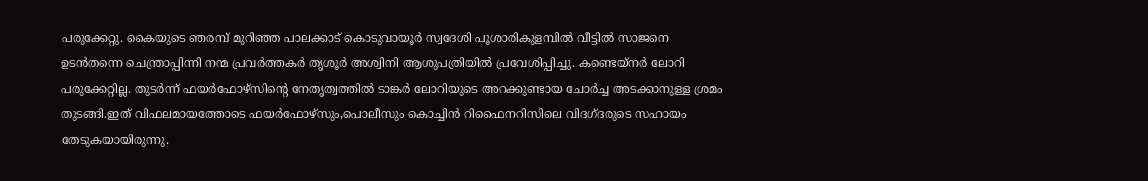പരുക്കേറ്റു. കൈയുടെ ഞരമ്പ് മുറിഞ്ഞ പാലക്കാട് കൊടുവായൂര്‍ സ്വദേശി പൂശാരികുളമ്പില്‍ വീട്ടില്‍ സാജനെ ഉടന്‍തന്നെ ചെന്ത്രാപ്പിന്നി നന്മ പ്രവര്‍ത്തകര്‍ തൃശൂര്‍ അശ്വിനി ആശുപത്രിയില്‍ പ്രവേശിപ്പിച്ചു. കണ്ടെയ്‌നര്‍ ലോറി പരുക്കേറ്റില്ല. തുടര്‍ന്ന് ഫയര്‍ഫോഴ്‌സിന്റെ നേതൃത്വത്തില്‍ ടാങ്കര്‍ ലോറിയുടെ അറക്കുണ്ടായ ചോര്‍ച്ച അടക്കാനുള്ള ശ്രമം തുടങ്ങി.ഇത് വിഫലമായത്തോടെ ഫയര്‍ഫോഴ്‌സും,പൊലീസും കൊച്ചിന്‍ റിഫൈനറിസിലെ വിദഗ്ദരുടെ സഹായം തേടുകയായിരുന്നു.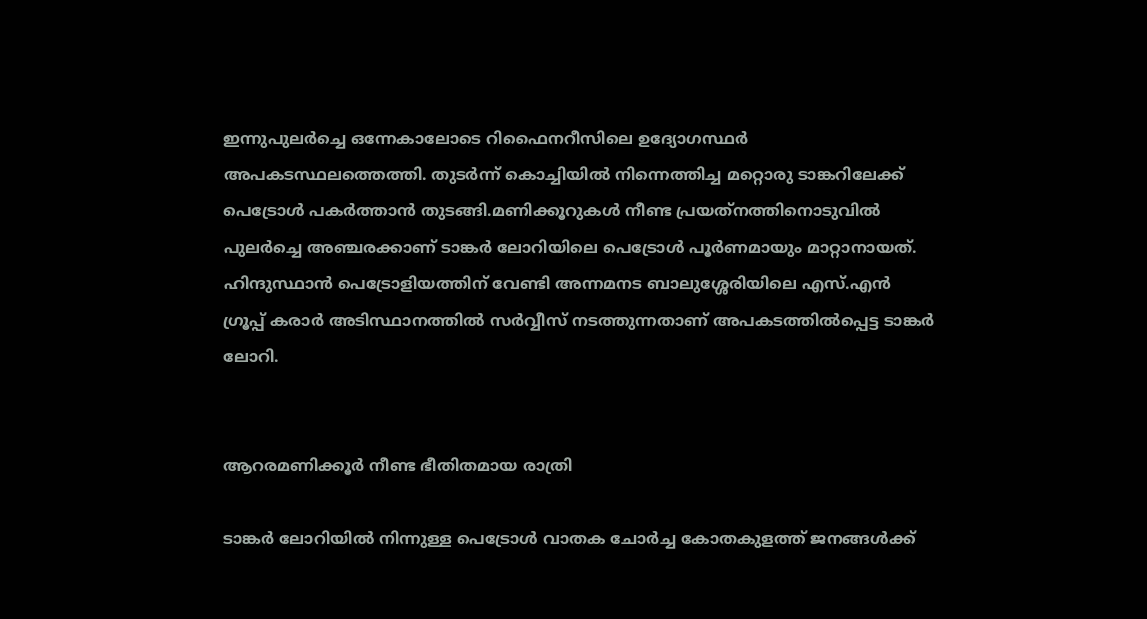ഇന്നുപുലര്‍ച്ചെ ഒന്നേകാലോടെ റിഫൈനറീസിലെ ഉദ്യോഗസ്ഥര്‍ അപകടസ്ഥലത്തെത്തി. തുടര്‍ന്ന് കൊച്ചിയില്‍ നിന്നെത്തിച്ച മറ്റൊരു ടാങ്കറിലേക്ക് പെട്രോള്‍ പകര്‍ത്താന്‍ തുടങ്ങി.മണിക്കൂറുകള്‍ നീണ്ട പ്രയത്‌നത്തിനൊടുവില്‍ പുലര്‍ച്ചെ അഞ്ചരക്കാണ് ടാങ്കര്‍ ലോറിയിലെ പെട്രോള്‍ പൂര്‍ണമായും മാറ്റാനായത്. ഹിന്ദുസ്ഥാന്‍ പെട്രോളിയത്തിന് വേണ്ടി അന്നമനട ബാലുശ്ശേരിയിലെ എസ്.എന്‍ ഗ്രൂപ്പ് കരാര്‍ അടിസ്ഥാനത്തില്‍ സര്‍വ്വീസ് നടത്തുന്നതാണ് അപകടത്തില്‍പ്പെട്ട ടാങ്കര്‍ ലോറി.


ആറരമണിക്കൂര്‍ നീണ്ട ഭീതിതമായ രാത്രി

ടാങ്കര്‍ ലോറിയില്‍ നിന്നുള്ള പെട്രോള്‍ വാതക ചോര്‍ച്ച കോതകുളത്ത് ജനങ്ങള്‍ക്ക്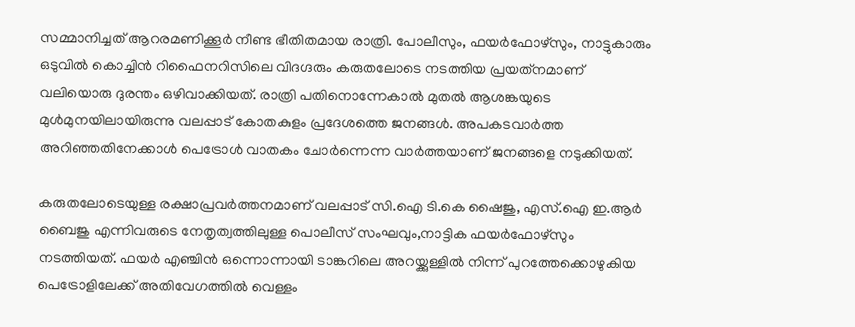സമ്മാനിച്ചത് ആറരമണിക്കൂര്‍ നീണ്ട ഭീതിതമായ രാത്രി. പോലീസും, ഫയര്‍ഫോഴ്‌സും, നാട്ടുകാരും ഒടുവില്‍ കൊച്ചിന്‍ റിഫൈനറിസിലെ വിദഗ്ദരും കരുതലോടെ നടത്തിയ പ്രയത്‌നമാണ് വലിയൊരു ദുരന്തം ഒഴിവാക്കിയത്. രാത്രി പതിനൊന്നേകാല്‍ മുതല്‍ ആശങ്കയുടെ മുള്‍മുനയിലായിരുന്നു വലപ്പാട് കോതകുളം പ്രദേശത്തെ ജനങ്ങള്‍. അപകടവാര്‍ത്ത അറിഞ്ഞതിനേക്കാള്‍ പെട്രോള്‍ വാതകം ചോര്‍ന്നെന്ന വാര്‍ത്തയാണ് ജനങ്ങളെ നടുക്കിയത്.

കരുതലോടെയുള്ള രക്ഷാപ്രവര്‍ത്തനമാണ് വലപ്പാട് സി.ഐ ടി.കെ ഷൈജു, എസ്.ഐ ഇ.ആര്‍ ബൈജു എന്നിവരുടെ നേതൃത്വത്തിലുള്ള പൊലീസ് സംഘവും,നാട്ടിക ഫയര്‍ഫോഴ്‌സും നടത്തിയത്. ഫയര്‍ എഞ്ചിന്‍ ഒന്നൊന്നായി ടാങ്കറിലെ അറയ്ക്കുള്ളില്‍ നിന്ന് പുറത്തേക്കൊഴുകിയ പെട്രോളിലേക്ക് അതിവേഗത്തില്‍ വെള്ളം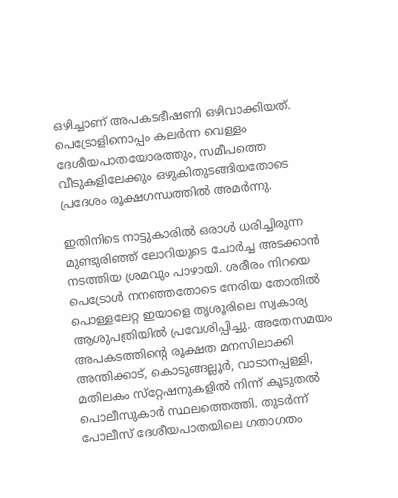ഒഴിച്ചാണ് അപകടഭീഷണി ഒഴിവാക്കിയത്. പെട്രോളിനൊപ്പം കലര്‍ന്ന വെള്ളം ദേശീയപാതയോരത്തും, സമീപത്തെ വീടുകളിലേക്കും ഒഴുകിതുടങ്ങിയതോടെ പ്രദേശം രൂക്ഷഗന്ധത്തില്‍ അമര്‍ന്നു.

ഇതിനിടെ നാട്ടുകാരില്‍ ഒരാള്‍ ധരിച്ചിരുന്ന മുണ്ടുരിഞ്ഞ് ലോറിയുടെ ചോര്‍ച്ച അടക്കാന്‍ നടത്തിയ ശ്രമവും പാഴായി. ശരീരം നിറയെ പെട്രോള്‍ നനഞ്ഞതോടെ നേരിയ തോതില്‍ പൊള്ളലേറ്റ ഇയാളെ തൃശൂരിലെ സ്വകാര്യ ആശുപത്രിയില്‍ പ്രവേശിപ്പിച്ചു. അതേസമയം അപകടത്തിന്റെ രൂക്ഷത മനസിലാക്കി അന്തിക്കാട്, കൊടുങ്ങല്ലൂര്‍, വാടാനപ്പള്ളി, മതിലകം സ്‌റ്റേഷനുകളില്‍ നിന്ന് കൂടുതല്‍ പൊലീസുകാര്‍ സ്ഥലത്തെത്തി. തുടര്‍ന്ന് പോലീസ് ദേശീയപാതയിലെ ഗതാഗതം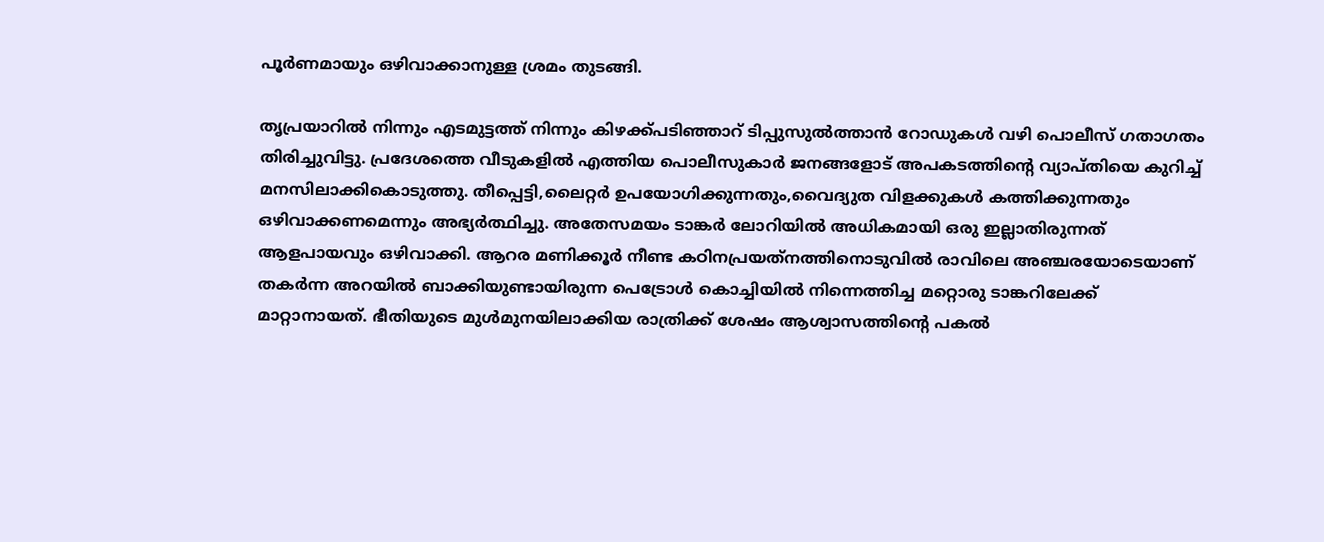പൂര്‍ണമായും ഒഴിവാക്കാനുള്ള ശ്രമം തുടങ്ങി.

തൃപ്രയാറില്‍ നിന്നും എടമുട്ടത്ത് നിന്നും കിഴക്ക്പടിഞ്ഞാറ് ടിപ്പുസുല്‍ത്താന്‍ റോഡുകള്‍ വഴി പൊലീസ് ഗതാഗതം തിരിച്ചുവിട്ടു. പ്രദേശത്തെ വീടുകളില്‍ എത്തിയ പൊലീസുകാര്‍ ജനങ്ങളോട് അപകടത്തിന്റെ വ്യാപ്തിയെ കുറിച്ച് മനസിലാക്കികൊടുത്തു. തീപ്പെട്ടി,ലൈറ്റര്‍ ഉപയോഗിക്കുന്നതും,വൈദ്യുത വിളക്കുകള്‍ കത്തിക്കുന്നതും ഒഴിവാക്കണമെന്നും അഭ്യര്‍ത്ഥിച്ചു. അതേസമയം ടാങ്കര്‍ ലോറിയില്‍ അധികമായി ഒരു ഇല്ലാതിരുന്നത് ആളപായവും ഒഴിവാക്കി. ആറര മണിക്കൂര്‍ നീണ്ട കഠിനപ്രയത്‌നത്തിനൊടുവില്‍ രാവിലെ അഞ്ചരയോടെയാണ് തകര്‍ന്ന അറയില്‍ ബാക്കിയുണ്ടായിരുന്ന പെട്രോള്‍ കൊച്ചിയില്‍ നിന്നെത്തിച്ച മറ്റൊരു ടാങ്കറിലേക്ക് മാറ്റാനായത്. ഭീതിയുടെ മുള്‍മുനയിലാക്കിയ രാത്രിക്ക് ശേഷം ആശ്വാസത്തിന്റെ പകല്‍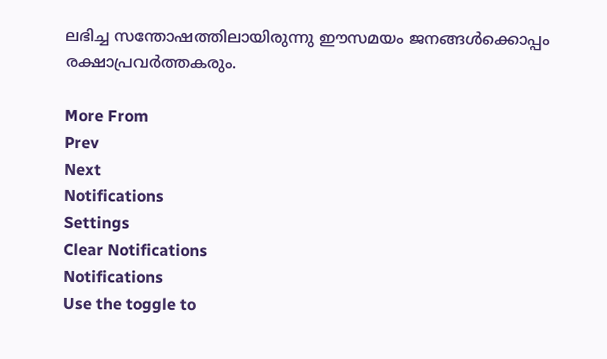ലഭിച്ച സന്തോഷത്തിലായിരുന്നു ഈസമയം ജനങ്ങള്‍ക്കൊപ്പം രക്ഷാപ്രവര്‍ത്തകരും.

More From
Prev
Next
Notifications
Settings
Clear Notifications
Notifications
Use the toggle to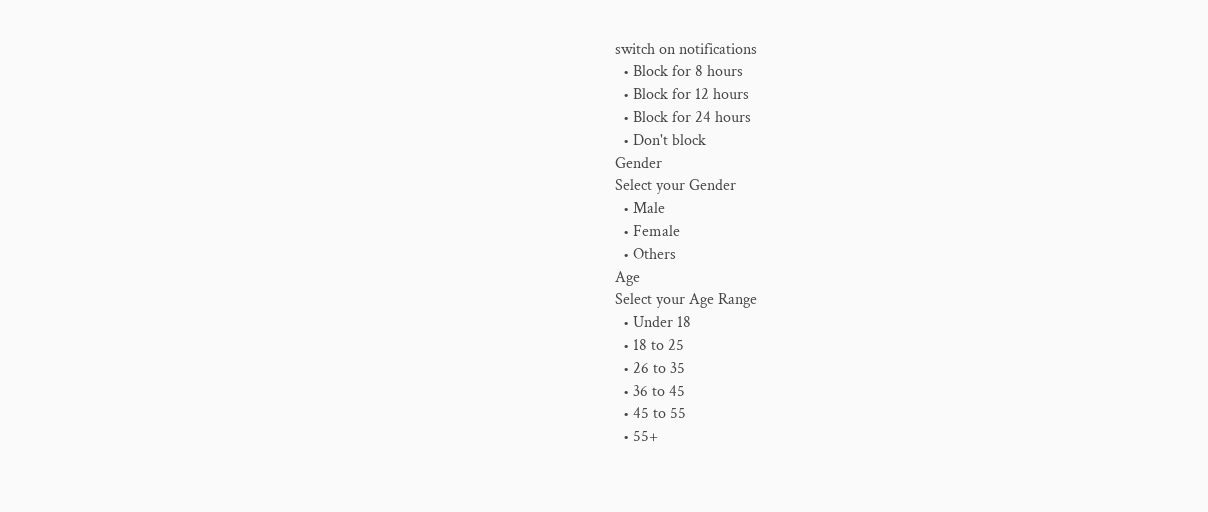switch on notifications
  • Block for 8 hours
  • Block for 12 hours
  • Block for 24 hours
  • Don't block
Gender
Select your Gender
  • Male
  • Female
  • Others
Age
Select your Age Range
  • Under 18
  • 18 to 25
  • 26 to 35
  • 36 to 45
  • 45 to 55
  • 55+